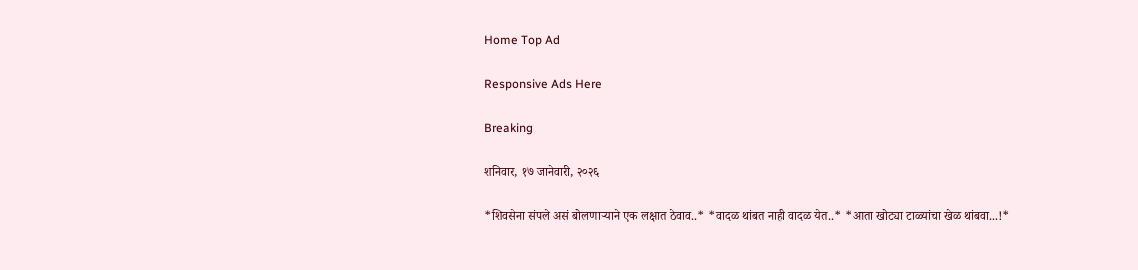Home Top Ad

Responsive Ads Here

Breaking

शनिवार, १७ जानेवारी, २०२६

*शिवसेना संपले असं बोलणाऱ्याने एक लक्षात ठेवाव..* *वादळ थांबत नाही वादळ येत..* *आता खोट्या टाळ्यांचा खेळ थांबवा...!*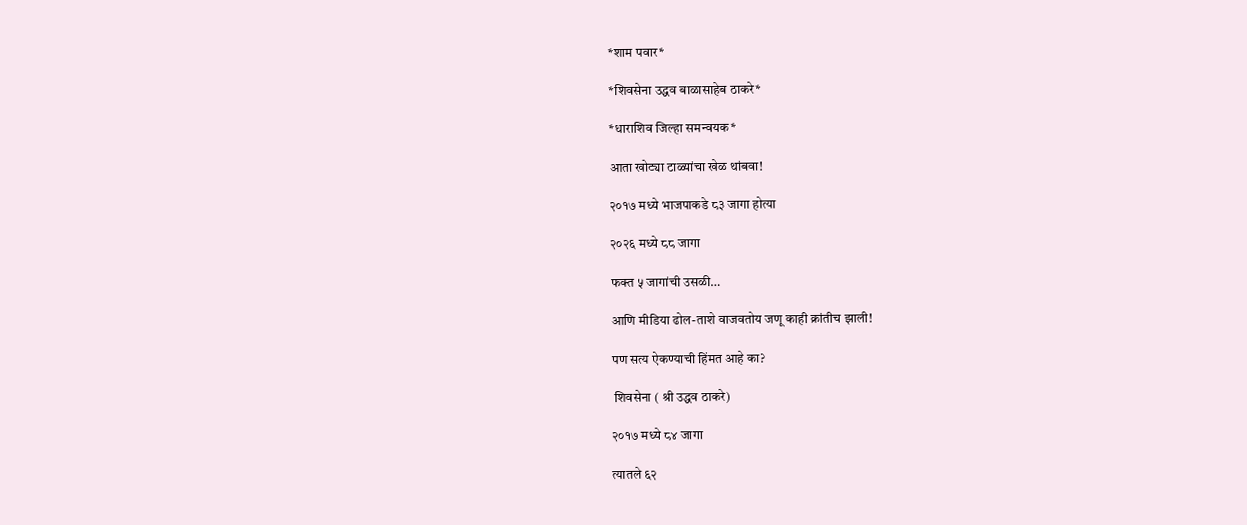*शाम पवार*

*शिवसेना उद्धव बाळासाहेब ठाकरे*

*धाराशिव जिल्हा समन्वयक*

आता खोट्या टाळ्यांचा खेळ थांबवा!

२०१७ मध्ये भाजपाकडे ८३ जागा होत्या

२०२६ मध्ये ८८ जागा

फक्त ५ जागांची उसळी…

आणि मीडिया ढोल-ताशे वाजवतोय जणू काही क्रांतीच झाली!

पण सत्य ऐकण्याची हिंमत आहे का?

 शिवसेना ( श्री उद्धव ठाकरे)

२०१७ मध्ये ८४ जागा

त्यातले ६२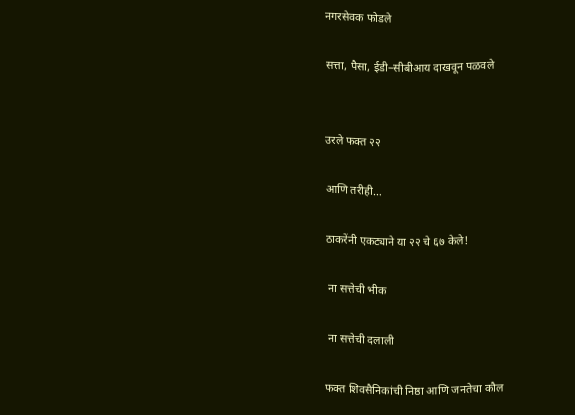नगरसेवक फोडले

सत्ता, पैसा, ईडी–सीबीआय दाखवून पळवले


उरले फक्त २२

आणि तरीही…

ठाकरेंनी एकट्याने या २२ चे ६७ केले!

 ना सत्तेची भीक

 ना सत्तेची दलाली

फक्त शिवसैनिकांची निष्ठा आणि जनतेचा कौल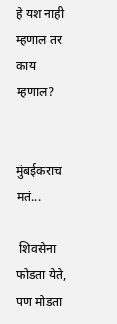हे यश नाही म्हणाल तर काय म्हणाल?


मुंबईकराच मतं...

 शिवसेना फोडता येते, पण मोडता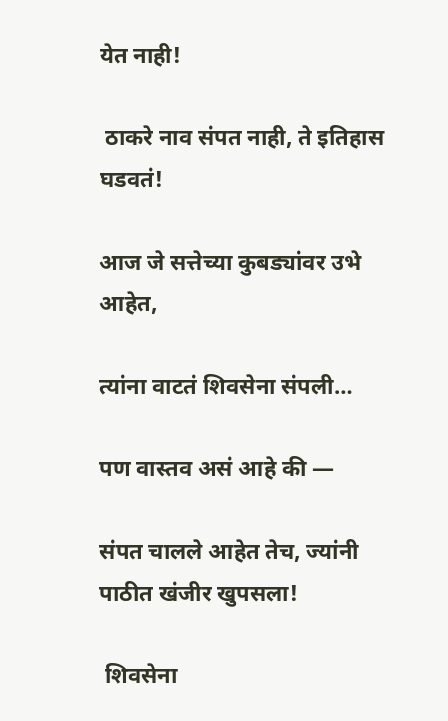येत नाही!

 ठाकरे नाव संपत नाही, ते इतिहास घडवतं!

आज जे सत्तेच्या कुबड्यांवर उभे आहेत,

त्यांना वाटतं शिवसेना संपली…

पण वास्तव असं आहे की —

संपत चालले आहेत तेच, ज्यांनी पाठीत खंजीर खुपसला!

 शिवसेना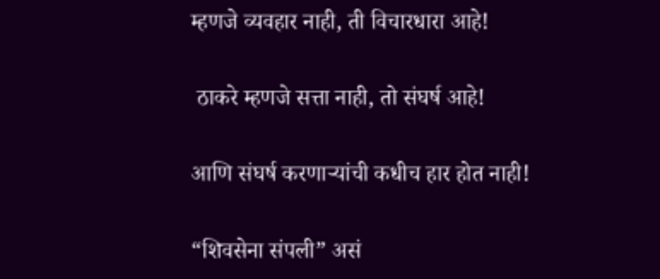म्हणजे व्यवहार नाही, ती विचारधारा आहे!

 ठाकरे म्हणजे सत्ता नाही, तो संघर्ष आहे!

आणि संघर्ष करणाऱ्यांची कधीच हार होत नाही!

“शिवसेना संपली” असं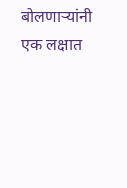बोलणाऱ्यांनी एक लक्षात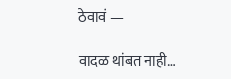ठेवावं —

वादळ थांबत नाही…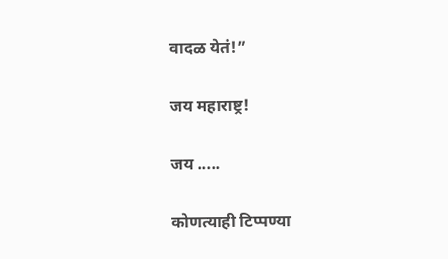वादळ येतं!”

जय महाराष्ट्र!

जय .....

कोणत्याही टिप्पण्‍या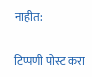नाहीत:

टिप्पणी पोस्ट करा